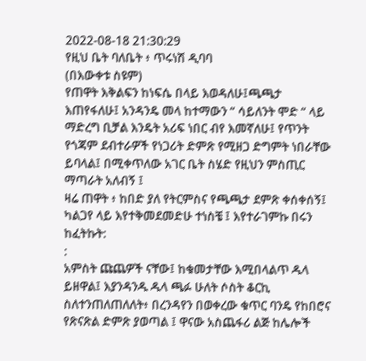2022-08-18 21:30:29
የዚህ ቤት ባለቤት ፥ ጥሩነሽ ዲባባ
(በእውቀቱ ስዩም)
የጠዋት እቅልፍን ከነፍሴ በላይ እወዳለሁ፤ጫጫታ እጠየፋለሁ፤ አንዳንዴ መላ ከተማውን “ ሳይለንት ሞድ “ ላይ ማድረግ ቢቻል እንዴት አሪፍ ነበር ብየ እመኛለሁ፤ የጥንት የጎጃም ደብተራዎች የነጋሪት ድምጽ የሚዘጋ ድግምት ነበራቸው ይባላል፤ በሚቀጥለው አገር ቤት ስሄድ የዚህን ምስጢር ማጣራት አለብኝ ፤
ዛሬ ጠዋት ፥ ከበድ ያለ የትርምስና የጫጫታ ደምጽ ቀሰቀሰኝ፤
ካልጋየ ላይ እየተቅመደመድሁ ተነስቼ ፤ እየተራገምኩ በሩን ከፈትኩት:
:
አምስት ጩጨዎች ናቸው፤ ከቁመታቸው እሚበላልጥ ዱላ ይዘዋል፤ እያንዳንዱ ዱላ ጫፉ ሁለት ሶስት ቆርኪ ስለተንጠለጠለለት፥ በረንዳየን በወቀረው ቁጥር ባንዴ የከበሮና የጽናጽል ድምጽ ያወጣል ፤ ዋናው አስጨፋሪ ልጅ ከሌሎች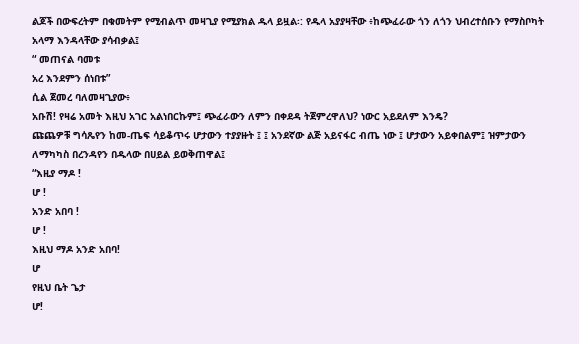ልጆች በውፍረትም በቁመትም የሚብልጥ መዛጊያ የሚያክል ዱላ ይዟል፡: የዱላ አያያዛቸው ፥ከጭፈራው ጎን ለጎን ህብረተሰቡን የማስቦካት አላማ እንዳላቸው ያሳብቃል፤
“ መጠናል ባመቱ
አረ እንደምን ሰነበቱ”
ሲል ጀመረ ባለመዛጊያው፥
አቡሽ! የዛሬ አመት እዚህ አገር አልነበርኩም፤ ጭፈራውን ለምን በቀደዳ ትጀምረዋለህ? ነውር አይደለም እንዴ?
ጩጨዎቹ ግሳጼየን ከመ-ጤፍ ሳይቆጥሩ ሆታውን ተያያዙት ፤ ፤ አንደኛው ልጅ አይናፋር ብጤ ነው ፤ ሆታውን አይቀበልም፤ ዝምታውን ለማካካስ በረንዳየን በዱላው በሀይል ይወቅጠዋል፤
“እዚያ ማዶ !
ሆ !
አንድ አበባ !
ሆ !
እዚህ ማዶ አንድ አበባ!
ሆ
የዚህ ቤት ጌታ
ሆ!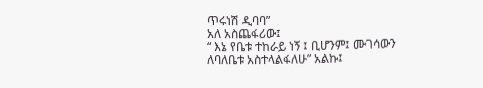ጥሩነሽ ዲባባ”
አለ አስጨፋሪው፤
“ እኔ የቤቱ ተከራይ ነኝ ፤ ቢሆንም፤ ሙገሳውን ለባለቤቱ አስተላልፋለሁ” አልኩ፤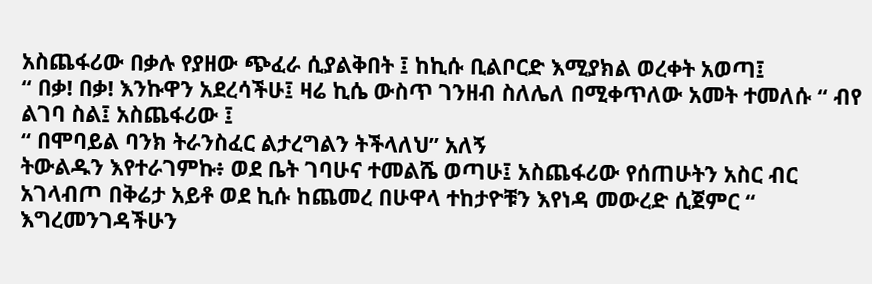አስጨፋሪው በቃሉ የያዘው ጭፈራ ሲያልቅበት ፤ ከኪሱ ቢልቦርድ እሚያክል ወረቀት አወጣ፤
“ በቃ! በቃ! እንኩዋን አደረሳችሁ፤ ዛሬ ኪሴ ውስጥ ገንዘብ ስለሌለ በሚቀጥለው አመት ተመለሱ “ ብየ ልገባ ስል፤ አስጨፋሪው ፤
“ በሞባይል ባንክ ትራንስፈር ልታረግልን ትችላለህ” አለኝ
ትውልዱን እየተራገምኩ፥ ወደ ቤት ገባሁና ተመልሼ ወጣሁ፤ አስጨፋሪው የሰጠሁትን አስር ብር አገላብጦ በቅሬታ አይቶ ወደ ኪሱ ከጨመረ በሁዋላ ተከታዮቹን እየነዳ መውረድ ሲጀምር “ እግረመንገዳችሁን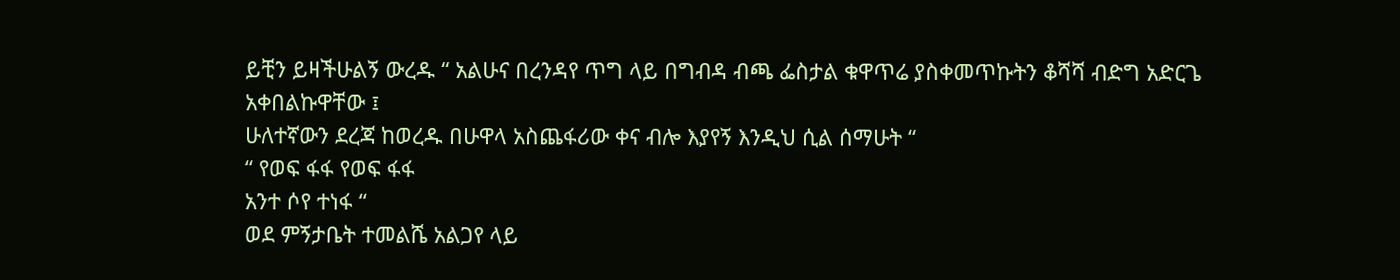ይቺን ይዛችሁልኝ ውረዱ “ አልሁና በረንዳየ ጥግ ላይ በግብዳ ብጫ ፌስታል ቁዋጥሬ ያስቀመጥኩትን ቆሻሻ ብድግ አድርጌ አቀበልኩዋቸው ፤
ሁለተኛውን ደረጃ ከወረዱ በሁዋላ አስጨፋሪው ቀና ብሎ እያየኝ እንዲህ ሲል ሰማሁት “
“ የወፍ ፋፋ የወፍ ፋፋ
አንተ ሶየ ተነፋ “
ወደ ምኝታቤት ተመልሼ አልጋየ ላይ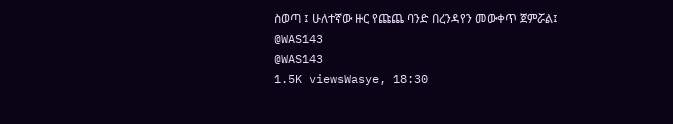ስወጣ ፤ ሁለተኛው ዙር የጩጨ ባንድ በረንዳየን መውቀጥ ጀምሯል፤
@WAS143
@WAS143
1.5K viewsWasye, 18:30